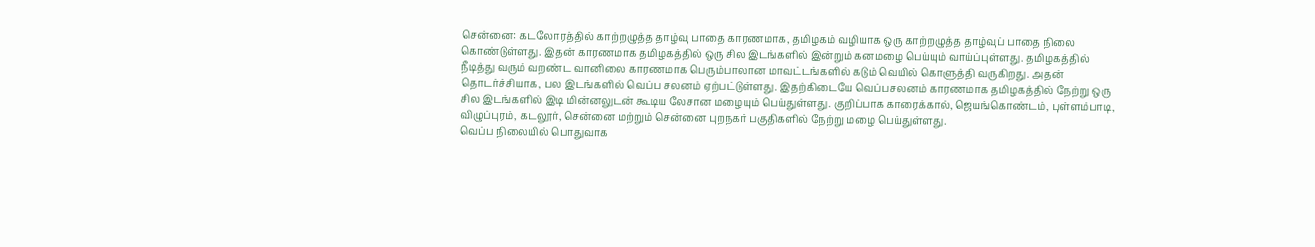சென்னை: கடலோரத்தில் காற்றழுத்த தாழ்வு பாதை காரணமாக, தமிழகம் வழியாக ஒரு காற்றழுத்த தாழ்வுப் பாதை நிலை கொண்டுள்ளது. இதன் காரணமாக தமிழகத்தில் ஒரு சில இடங்களில் இன்றும் கனமழை பெய்யும் வாய்ப்புள்ளது. தமிழகத்தில் நீடித்து வரும் வறண்ட வானிலை காரணமாக பெரும்பாலான மாவட்டங்களில் கடும் வெயில் கொளுத்தி வருகிறது. அதன் தொடர்ச்சியாக, பல இடங்களில் வெப்ப சலனம் ஏற்பட்டுள்ளது. இதற்கிடையே வெப்பசலனம் காரணமாக தமிழகத்தில் நேற்று ஒரு சில இடங்களில் இடி மின்னலுடன் கூடிய லேசான மழையும் பெய்துள்ளது. குறிப்பாக காரைக்கால், ஜெயங்கொண்டம், புள்ளம்பாடி, விழுப்புரம், கடலூர், சென்னை மற்றும் சென்னை புறநகர் பகுதிகளில் நேற்று மழை பெய்துள்ளது.
வெப்ப நிலையில் பொதுவாக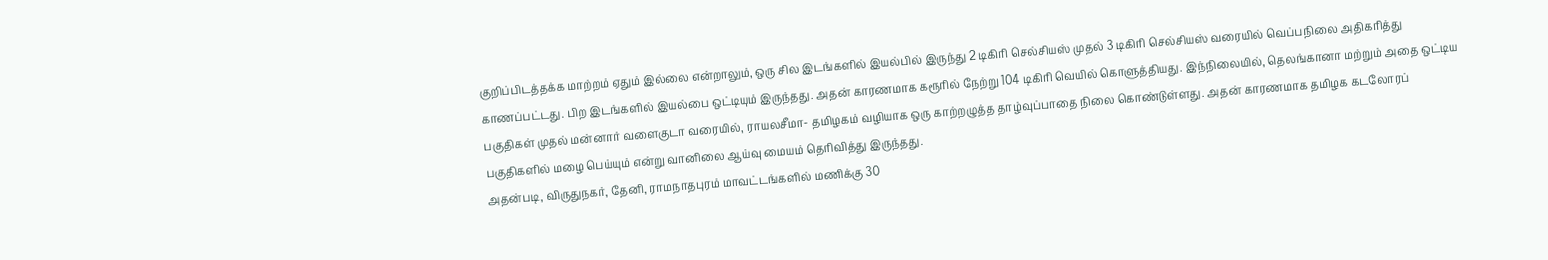குறிப்பிடத்தக்க மாற்றம் ஏதும் இல்லை என்றாலும், ஒரு சில இடங்களில் இயல்பில் இருந்து 2 டிகிரி செல்சியஸ் முதல் 3 டிகிரி செல்சியஸ் வரையில் வெப்பநிலை அதிகரித்து காணப்பட்டது. பிற இடங்களில் இயல்பை ஒட்டியும் இருந்தது. அதன் காரணமாக கரூரில் நேற்று 104 டிகிரி வெயில் கொளுத்தியது. இந்நிலையில், தெலங்கானா மற்றும் அதை ஒட்டிய பகுதிகள் முதல் மன்னார் வளைகுடா வரையில், ராயலசீமா- தமிழகம் வழியாக ஒரு காற்றழுத்த தாழ்வுப்பாதை நிலை கொண்டுள்ளது. அதன் காரணமாக தமிழக கடலோரப் பகுதிகளில் மழை பெய்யும் என்று வானிலை ஆய்வு மையம் தெரிவித்து இருந்தது.
அதன்படி, விருதுநகர், தேனி, ராமநாதபுரம் மாவட்டங்களில் மணிக்கு 30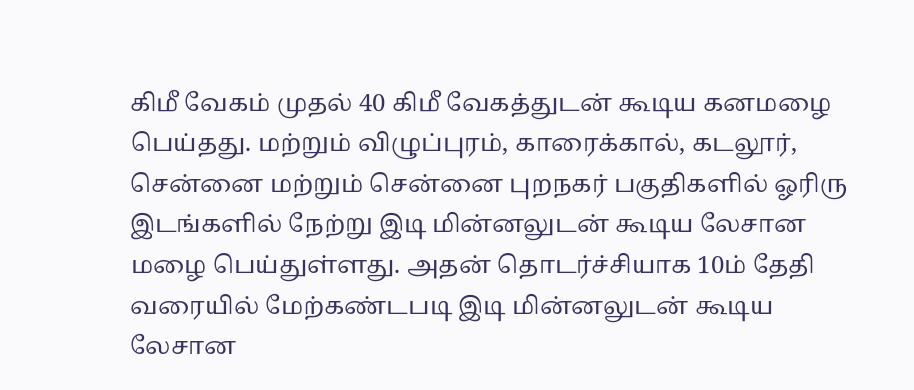கிமீ வேகம் முதல் 40 கிமீ வேகத்துடன் கூடிய கனமழை பெய்தது. மற்றும் விழுப்புரம், காரைக்கால், கடலூர், சென்னை மற்றும் சென்னை புறநகர் பகுதிகளில் ஓரிரு இடங்களில் நேற்று இடி மின்னலுடன் கூடிய லேசான மழை பெய்துள்ளது. அதன் தொடர்ச்சியாக 10ம் தேதி வரையில் மேற்கண்டபடி இடி மின்னலுடன் கூடிய லேசான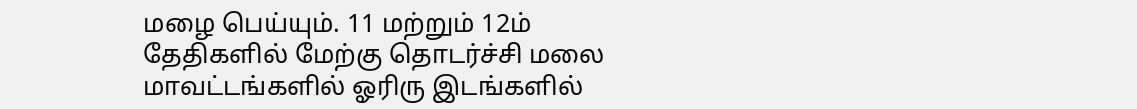மழை பெய்யும். 11 மற்றும் 12ம் தேதிகளில் மேற்கு தொடர்ச்சி மலை மாவட்டங்களில் ஓரிரு இடங்களில்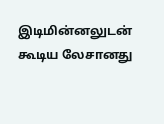இடிமின்னலுடன் கூடிய லேசானது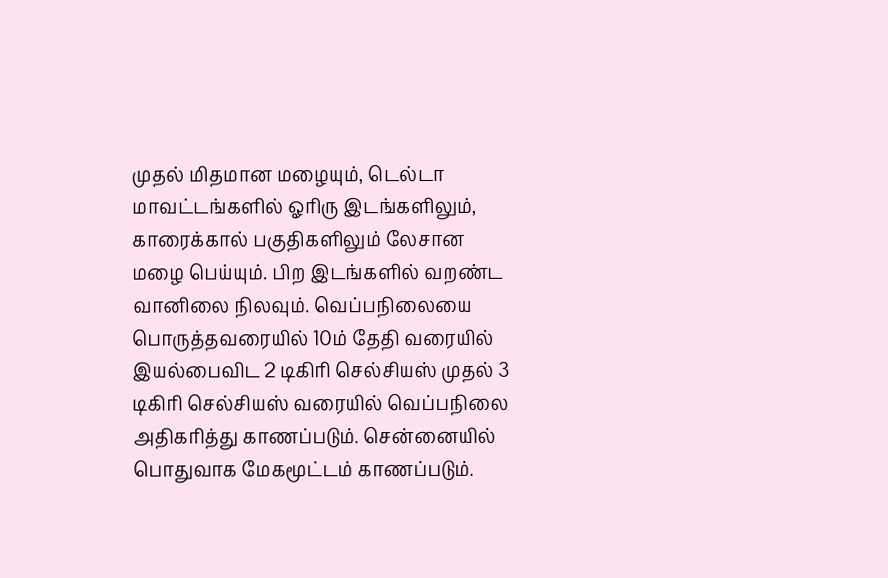முதல் மிதமான மழையும், டெல்டா மாவட்டங்களில் ஓரிரு இடங்களிலும், காரைக்கால் பகுதிகளிலும் லேசான மழை பெய்யும். பிற இடங்களில் வறண்ட வானிலை நிலவும். வெப்பநிலையை பொருத்தவரையில் 10ம் தேதி வரையில் இயல்பைவிட 2 டிகிரி செல்சியஸ் முதல் 3 டிகிரி செல்சியஸ் வரையில் வெப்பநிலை அதிகரித்து காணப்படும். சென்னையில் பொதுவாக மேகமூட்டம் காணப்படும்.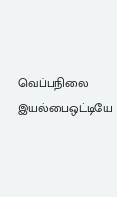வெப்பநிலை இயல்பைஒட்டியே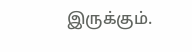இருக்கும்.